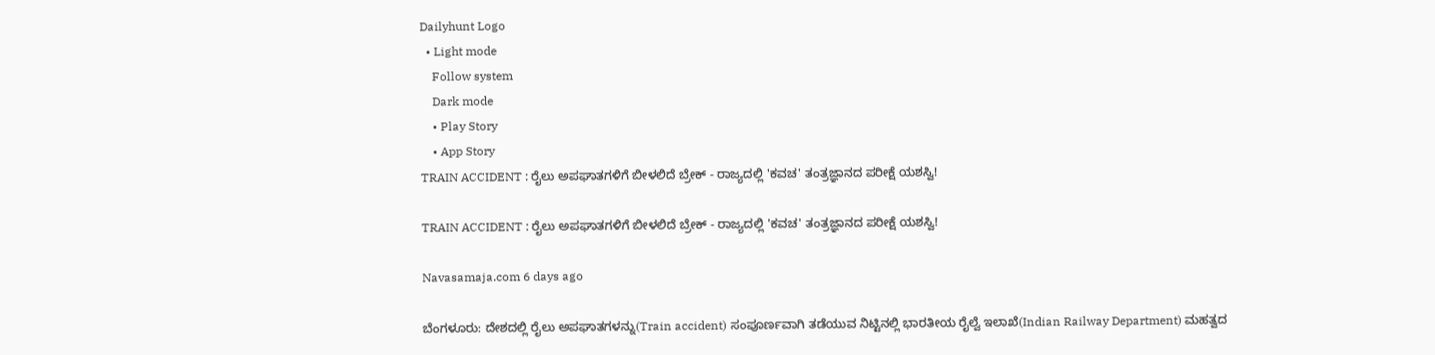Dailyhunt Logo
  • Light mode
    Follow system
    Dark mode
    • Play Story
    • App Story
TRAIN ACCIDENT : ರೈಲು ಅಪಘಾತಗಳಿಗೆ ಬೀಳಲಿದೆ ಬ್ರೇಕ್ - ರಾಜ್ಯದಲ್ಲಿ 'ಕವಚ' ತಂತ್ರಜ್ಞಾನದ ಪರೀಕ್ಷೆ ಯಶಸ್ವಿ!

TRAIN ACCIDENT : ರೈಲು ಅಪಘಾತಗಳಿಗೆ ಬೀಳಲಿದೆ ಬ್ರೇಕ್ - ರಾಜ್ಯದಲ್ಲಿ 'ಕವಚ' ತಂತ್ರಜ್ಞಾನದ ಪರೀಕ್ಷೆ ಯಶಸ್ವಿ!

Navasamaja.com 6 days ago

ಬೆಂಗಳೂರು: ದೇಶದಲ್ಲಿ ರೈಲು ಅಪಘಾತಗಳನ್ನು(Train accident) ಸಂಪೂರ್ಣವಾಗಿ ತಡೆಯುವ ನಿಟ್ಟಿನಲ್ಲಿ ಭಾರತೀಯ ರೈಲ್ವೆ ಇಲಾಖೆ(Indian Railway Department) ಮಹತ್ವದ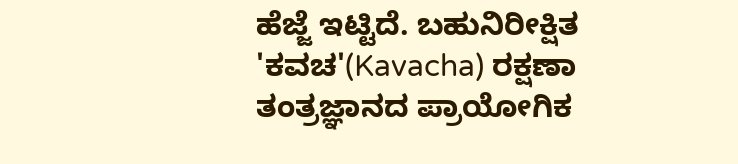ಹೆಜ್ಜೆ ಇಟ್ಟಿದೆ. ಬಹುನಿರೀಕ್ಷಿತ 'ಕವಚ'(Kavacha) ರಕ್ಷಣಾ ತಂತ್ರಜ್ಞಾನದ ಪ್ರಾಯೋಗಿಕ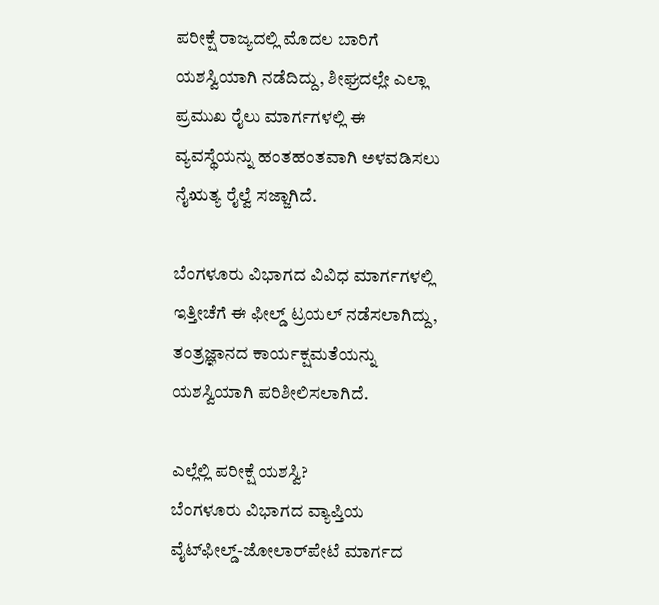ಪರೀಕ್ಷೆ ರಾಜ್ಯದಲ್ಲಿ ಮೊದಲ ಬಾರಿಗೆ ಯಶಸ್ವಿಯಾಗಿ ನಡೆದಿದ್ದು, ಶೀಘ್ರದಲ್ಲೇ ಎಲ್ಲಾ ಪ್ರಮುಖ ರೈಲು ಮಾರ್ಗಗಳಲ್ಲಿ ಈ ವ್ಯವಸ್ಥೆಯನ್ನು ಹಂತಹಂತವಾಗಿ ಅಳವಡಿಸಲು ನೈಋತ್ಯ ರೈಲ್ವೆ ಸಜ್ಜಾಗಿದೆ.

ಬೆಂಗಳೂರು ವಿಭಾಗದ ವಿವಿಧ ಮಾರ್ಗಗಳಲ್ಲಿ ಇತ್ತೀಚೆಗೆ ಈ ಫೀಲ್ಡ್ ಟ್ರಯಲ್ ನಡೆಸಲಾಗಿದ್ದು, ತಂತ್ರಜ್ಞಾನದ ಕಾರ್ಯಕ್ಷಮತೆಯನ್ನು ಯಶಸ್ವಿಯಾಗಿ ಪರಿಶೀಲಿಸಲಾಗಿದೆ.

ಎಲ್ಲೆಲ್ಲಿ ಪರೀಕ್ಷೆ ಯಶಸ್ವಿ?
ಬೆಂಗಳೂರು ವಿಭಾಗದ ವ್ಯಾಪ್ತಿಯ ವೈಟ್‌ಫೀಲ್ಡ್-ಜೋಲಾರ್‌ಪೇಟೆ ಮಾರ್ಗದ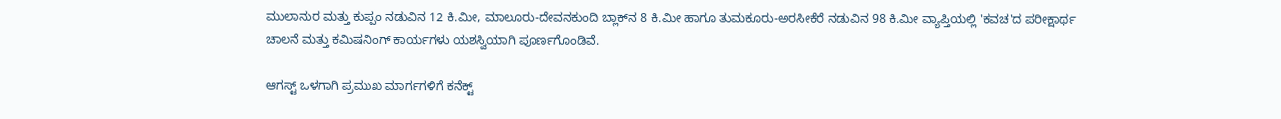ಮುಲಾನುರ ಮತ್ತು ಕುಪ್ಪಂ ನಡುವಿನ 12 ಕಿ.ಮೀ, ಮಾಲೂರು-ದೇವನಕುಂದಿ ಬ್ಲಾಕ್‌ನ 8 ಕಿ.ಮೀ ಹಾಗೂ ತುಮಕೂರು-ಅರಸೀಕೆರೆ ನಡುವಿನ 98 ಕಿ.ಮೀ ವ್ಯಾಪ್ತಿಯಲ್ಲಿ 'ಕವಚ'ದ ಪರೀಕ್ಷಾರ್ಥ ಚಾಲನೆ ಮತ್ತು ಕಮಿಷನಿಂಗ್ ಕಾರ್ಯಗಳು ಯಶಸ್ವಿಯಾಗಿ ಪೂರ್ಣಗೊಂಡಿವೆ.

ಆಗಸ್ಟ್‌ ಒಳಗಾಗಿ ಪ್ರಮುಖ ಮಾರ್ಗಗಳಿಗೆ ಕನೆಕ್ಟ್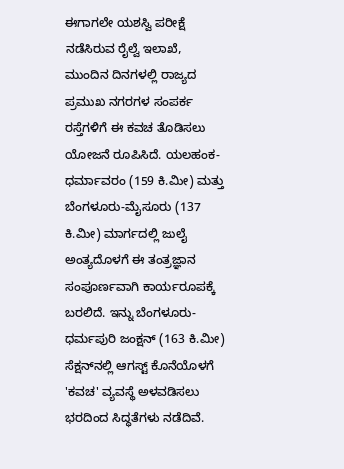ಈಗಾಗಲೇ ಯಶಸ್ವಿ ಪರೀಕ್ಷೆ ನಡೆಸಿರುವ ರೈಲ್ವೆ ಇಲಾಖೆ, ಮುಂದಿನ ದಿನಗಳಲ್ಲಿ ರಾಜ್ಯದ ಪ್ರಮುಖ ನಗರಗಳ ಸಂಪರ್ಕ ರಸ್ತೆಗಳಿಗೆ ಈ ಕವಚ ತೊಡಿಸಲು ಯೋಜನೆ ರೂಪಿಸಿದೆ. ಯಲಹಂಕ-ಧರ್ಮಾವರಂ (159 ಕಿ.ಮೀ) ಮತ್ತು ಬೆಂಗಳೂರು-ಮೈಸೂರು (137 ಕಿ.ಮೀ) ಮಾರ್ಗದಲ್ಲಿ ಜುಲೈ ಅಂತ್ಯದೊಳಗೆ ಈ ತಂತ್ರಜ್ಞಾನ ಸಂಪೂರ್ಣವಾಗಿ ಕಾರ್ಯರೂಪಕ್ಕೆ ಬರಲಿದೆ. ಇನ್ನು ಬೆಂಗಳೂರು-ಧರ್ಮಪುರಿ ಜಂಕ್ಷನ್ (163 ಕಿ.ಮೀ) ಸೆಕ್ಷನ್‌ನಲ್ಲಿ ಆಗಸ್ಟ್ ಕೊನೆಯೊಳಗೆ 'ಕವಚ' ವ್ಯವಸ್ಥೆ ಅಳವಡಿಸಲು ಭರದಿಂದ ಸಿದ್ಧತೆಗಳು ನಡೆದಿವೆ.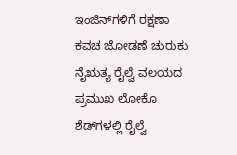ಇಂಜಿನ್‌ಗಳಿಗೆ ರಕ್ಷಣಾ ಕವಚ ಜೋಡಣೆ ಚುರುಕು
ನೈಋತ್ಯ ರೈಲ್ವೆ ವಲಯದ ಪ್ರಮುಖ ಲೋಕೊ ಶೆಡ್‌ಗಳಲ್ಲಿ ರೈಲ್ವೆ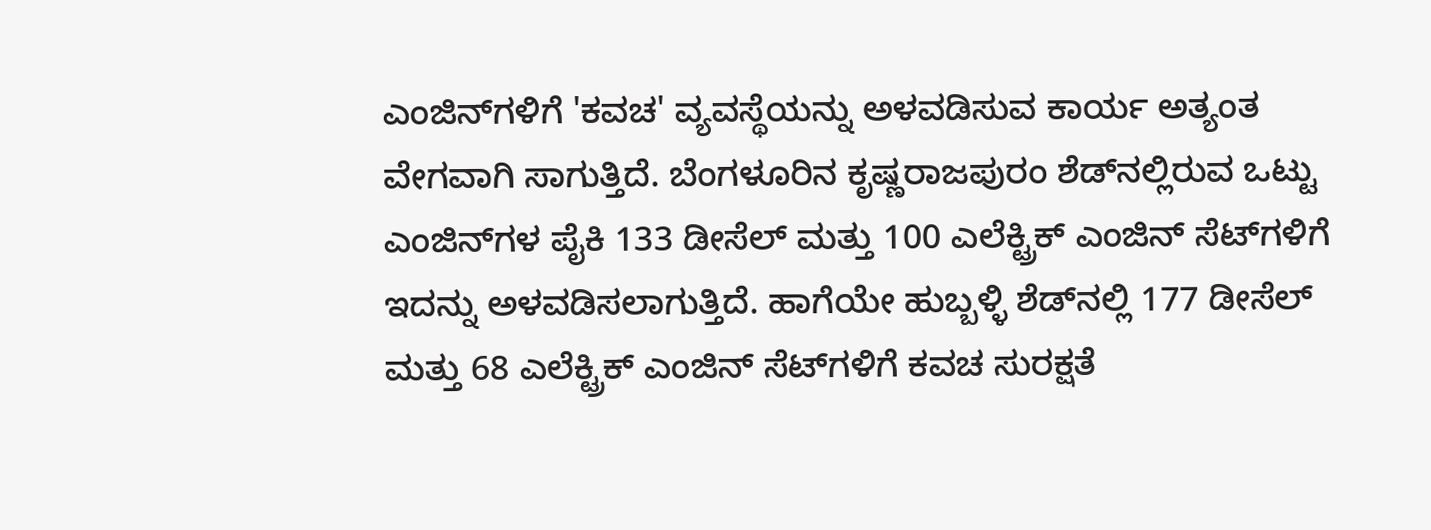ಎಂಜಿನ್‌ಗಳಿಗೆ 'ಕವಚ' ವ್ಯವಸ್ಥೆಯನ್ನು ಅಳವಡಿಸುವ ಕಾರ್ಯ ಅತ್ಯಂತ ವೇಗವಾಗಿ ಸಾಗುತ್ತಿದೆ. ಬೆಂಗಳೂರಿನ ಕೃಷ್ಣರಾಜಪುರಂ ಶೆಡ್‌ನಲ್ಲಿರುವ ಒಟ್ಟು ಎಂಜಿನ್‌ಗಳ ಪೈಕಿ 133 ಡೀಸೆಲ್ ಮತ್ತು 100 ಎಲೆಕ್ಟ್ರಿಕ್ ಎಂಜಿನ್ ಸೆಟ್‌ಗಳಿಗೆ ಇದನ್ನು ಅಳವಡಿಸಲಾಗುತ್ತಿದೆ. ಹಾಗೆಯೇ ಹುಬ್ಬಳ್ಳಿ ಶೆಡ್‌ನಲ್ಲಿ 177 ಡೀಸೆಲ್ ಮತ್ತು 68 ಎಲೆಕ್ಟ್ರಿಕ್ ಎಂಜಿನ್ ಸೆಟ್‌ಗಳಿಗೆ ಕವಚ ಸುರಕ್ಷತೆ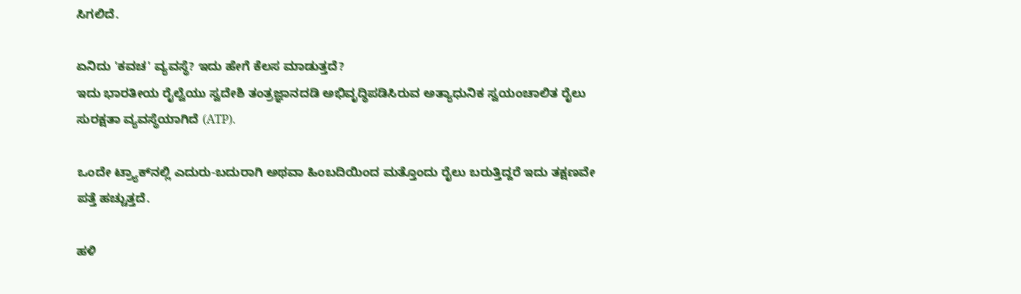ಸಿಗಲಿದೆ.

ಏನಿದು 'ಕವಚ' ವ್ಯವಸ್ಥೆ? ಇದು ಹೇಗೆ ಕೆಲಸ ಮಾಡುತ್ತದೆ?
ಇದು ಭಾರತೀಯ ರೈಲ್ವೆಯು ಸ್ವದೇಶಿ ತಂತ್ರಜ್ಞಾನದಡಿ ಅಭಿವೃದ್ಧಿಪಡಿಸಿರುವ ಅತ್ಯಾಧುನಿಕ ಸ್ವಯಂಚಾಲಿತ ರೈಲು ಸುರಕ್ಷತಾ ವ್ಯವಸ್ಥೆಯಾಗಿದೆ (ATP).

ಒಂದೇ ಟ್ರ್ಯಾಕ್‌ನಲ್ಲಿ ಎದುರು-ಬದುರಾಗಿ ಅಥವಾ ಹಿಂಬದಿಯಿಂದ ಮತ್ತೊಂದು ರೈಲು ಬರುತ್ತಿದ್ದರೆ ಇದು ತಕ್ಷಣವೇ ಪತ್ತೆ ಹಚ್ಚುತ್ತದೆ.

ಹಳಿ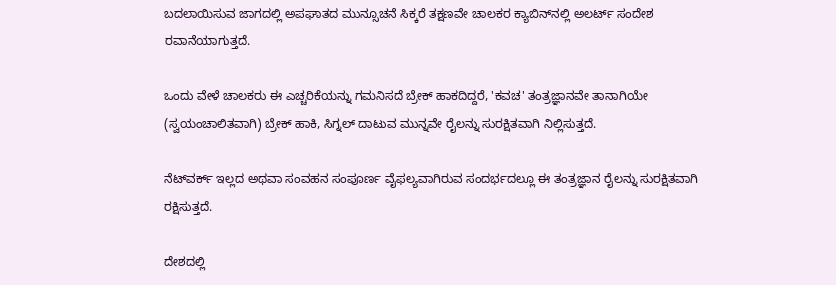ಬದಲಾಯಿಸುವ ಜಾಗದಲ್ಲಿ ಅಪಘಾತದ ಮುನ್ಸೂಚನೆ ಸಿಕ್ಕರೆ ತಕ್ಷಣವೇ ಚಾಲಕರ ಕ್ಯಾಬಿನ್‌ನಲ್ಲಿ ಅಲರ್ಟ್ ಸಂದೇಶ ರವಾನೆಯಾಗುತ್ತದೆ.

ಒಂದು ವೇಳೆ ಚಾಲಕರು ಈ ಎಚ್ಚರಿಕೆಯನ್ನು ಗಮನಿಸದೆ ಬ್ರೇಕ್ ಹಾಕದಿದ್ದರೆ, 'ಕವಚ' ತಂತ್ರಜ್ಞಾನವೇ ತಾನಾಗಿಯೇ (ಸ್ವಯಂಚಾಲಿತವಾಗಿ) ಬ್ರೇಕ್ ಹಾಕಿ, ಸಿಗ್ನಲ್ ದಾಟುವ ಮುನ್ನವೇ ರೈಲನ್ನು ಸುರಕ್ಷಿತವಾಗಿ ನಿಲ್ಲಿಸುತ್ತದೆ.

ನೆಟ್‌ವರ್ಕ್ ಇಲ್ಲದ ಅಥವಾ ಸಂವಹನ ಸಂಪೂರ್ಣ ವೈಫಲ್ಯವಾಗಿರುವ ಸಂದರ್ಭದಲ್ಲೂ ಈ ತಂತ್ರಜ್ಞಾನ ರೈಲನ್ನು ಸುರಕ್ಷಿತವಾಗಿ ರಕ್ಷಿಸುತ್ತದೆ.

ದೇಶದಲ್ಲಿ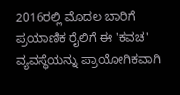2016ರಲ್ಲಿ ಮೊದಲ ಬಾರಿಗೆ ಪ್ರಯಾಣಿಕ ರೈಲಿಗೆ ಈ 'ಕವಚ' ವ್ಯವಸ್ಥೆಯನ್ನು ಪ್ರಾಯೋಗಿಕವಾಗಿ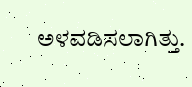ಅಳವಡಿಸಲಾಗಿತ್ತು.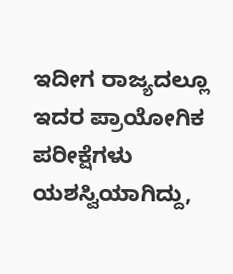ಇದೀಗ ರಾಜ್ಯದಲ್ಲೂ ಇದರ ಪ್ರಾಯೋಗಿಕ ಪರೀಕ್ಷೆಗಳು ಯಶಸ್ವಿಯಾಗಿದ್ದು,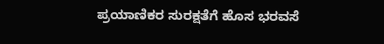ಪ್ರಯಾಣಿಕರ ಸುರಕ್ಷತೆಗೆ ಹೊಸ ಭರವಸೆ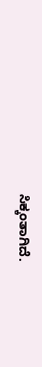ಸಿಕ್ಕಂತಾಗಿದೆ.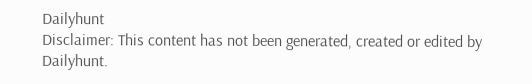Dailyhunt
Disclaimer: This content has not been generated, created or edited by Dailyhunt.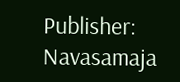Publisher: Navasamaja